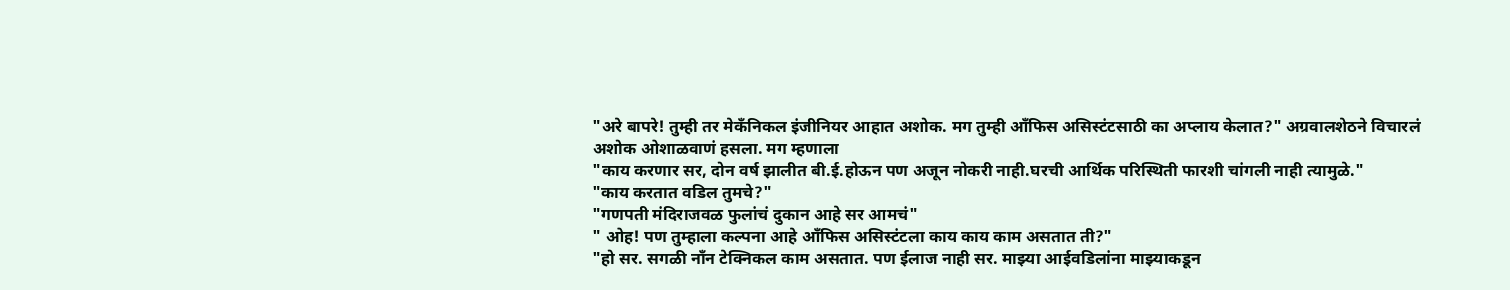"अरे बापरे! तुम्ही तर मेकँनिकल इंजीनियर आहात अशोक. मग तुम्ही आँफिस असिस्टंटसाठी का अप्लाय केलात?" अग्रवालशेठने विचारलं
अशोक ओशाळवाणं हसला. मग म्हणाला
"काय करणार सर, दोन वर्ष झालीत बी.ई.होऊन पण अजून नोकरी नाही.घरची आर्थिक परिस्थिती फारशी चांगली नाही त्यामुळे."
"काय करतात वडिल तुमचे?"
"गणपती मंदिराजवळ फुलांचं दुकान आहे सर आमचं"
" ओह! पण तुम्हाला कल्पना आहे आँफिस असिस्टंटला काय काय काम असतात ती?"
"हो सर. सगळी नाँन टेक्निकल काम असतात. पण ईलाज नाही सर. माझ्या आईवडिलांना माझ्याकडून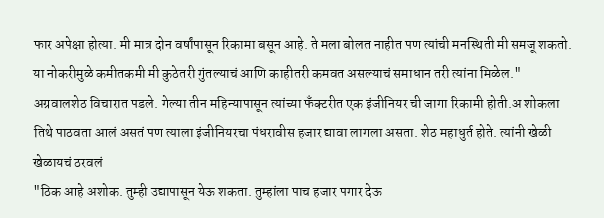फार अपेक्षा होत्या. मी मात्र दोन वर्षांपासून रिकामा बसून आहे. ते मला बोलत नाहीत पण त्यांची मनस्थिती मी समजू शकतो. या नोकरीमुळे कमीतकमी मी कुठेतरी गुंतल्याचं आणि काहीतरी कमवत असल्याचं समाधान तरी त्यांना मिळेल."
अग्रवालशेठ विचारात पडले. गेल्या तीन महिन्यापासून त्यांच्या फँक्टरीत एक इंजीनियर ची जागा रिकामी होती.अ शोकला तिथे पाठवता आलं असतं पण त्याला इंजीनियरचा पंधरावीस हजार द्यावा लागला असता. शेठ महाधुर्त होते. त्यांनी खेळी खेळायचं ठरवलं
"ठिक आहे अशोक. तुम्ही उद्यापासून येऊ शकता. तुम्हांला पाच हजार पगार देऊ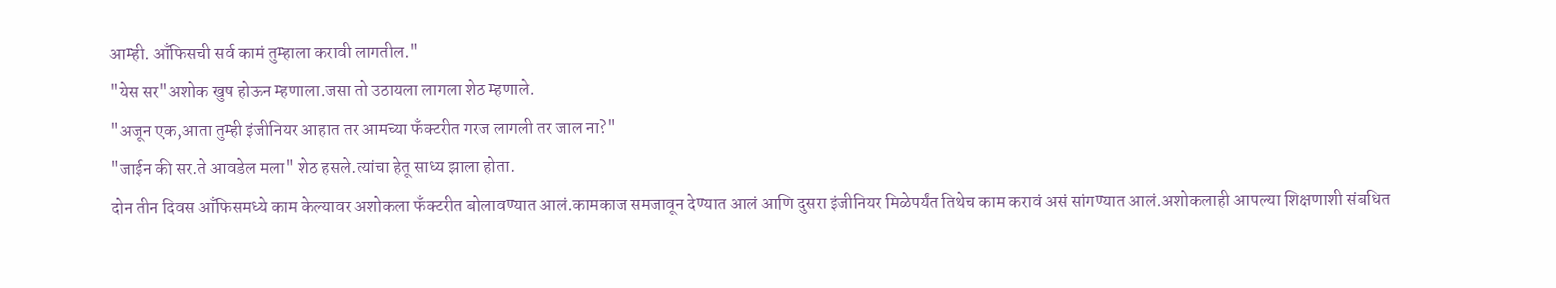आम्ही. आँफिसची सर्व कामं तुम्हाला करावी लागतील."
"येस सर"अशोक खुष होऊन म्हणाला.जसा तो उठायला लागला शेठ म्हणाले.
"अजून एक,आता तुम्ही इंजीनियर आहात तर आमच्या फँक्टरीत गरज लागली तर जाल ना?"
"जाईन की सर.ते आवडेल मला" शेठ हसले.त्यांचा हेतू साध्य झाला होता.
दोन तीन दिवस आँफिसमध्ये काम केल्यावर अशोकला फँक्टरीत बोलावण्यात आलं.कामकाज समजावून देण्यात आलं आणि दुसरा इंजीनियर मिळेपर्यंत तिथेच काम करावं असं सांगण्यात आलं.अशोकलाही आपल्या शिक्षणाशी संबधित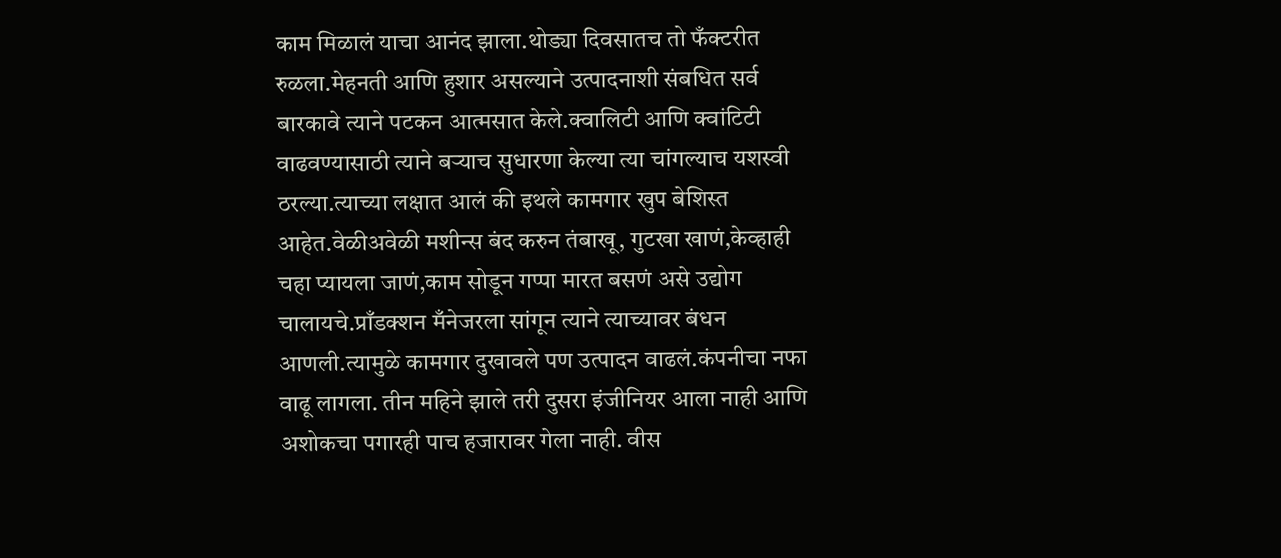काम मिळालं याचा आनंद झाला.थोड्या दिवसातच तो फँक्टरीत रुळला.मेहनती आणि हुशार असल्याने उत्पादनाशी संबधित सर्व बारकावे त्याने पटकन आत्मसात केले.क्वालिटी आणि क्वांटिटी वाढवण्यासाठी त्याने बऱ्याच सुधारणा केल्या त्या चांगल्याच यशस्वी ठरल्या.त्याच्या लक्षात आलं की इथले कामगार खुप बेशिस्त आहेत.वेळीअवेळी मशीन्स बंद करुन तंबाखू, गुटखा खाणं,केव्हाही चहा प्यायला जाणं,काम सोडून गप्पा मारत बसणं असे उद्योग चालायचे.प्राँडक्शन मँनेजरला सांगून त्याने त्याच्यावर बंधन आणली.त्यामुळे कामगार दुखावले पण उत्पादन वाढलं.कंपनीचा नफा वाढू लागला. तीन महिने झाले तरी दुसरा इंजीनियर आला नाही आणि अशोकचा पगारही पाच हजारावर गेला नाही. वीस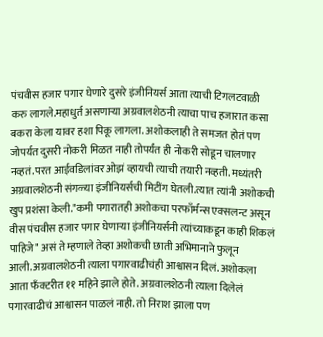पंचवीस हजार पगार घेणारे दुसरे इंजीनियर्स आता त्याची टिगलटवाळी करु लागले.महाधुर्त असणाऱ्या अग्रवालशेठनी त्याचा पाच हजारात कसा बकरा केला यावर हशा पिकू लागला. अशोकलाही ते समजत होतं पण जोपर्यत दुसरी नोकरी मिळत नाही तोपर्यंत ही नोकरी सोडून चालणार नव्हतं.परत आईवडिलांवर ओझं व्हायची त्याची तयारी नव्हती. मध्यंतरी अग्रवालशेठनी संगळ्या इंजीनियर्सची मिटींग घेतली.त्यात त्यांनी अशोकची खुप प्रशंसा केली."कमी पगारातही अशोकचा परफाँर्मन्स एक्सलन्ट असून वीस पंचवीस हजार पगार घेणाऱ्या इंजीनियर्सनी त्यांच्याकडून काही शिकलं पाहिजे" असं ते म्हणाले तेव्हा अशोकची छाती अभिमानाने फुलून आली.अग्रवालशेठनी त्याला पगारवाढीचंही आश्वासन दिलं. अशोकला आता फँक्टरीत ११ महिने झाले होते. अग्रवालशेठनी त्याला दिलेलं पगारवाढीचं आश्वासन पाळलं नाही. तो निराश झाला पण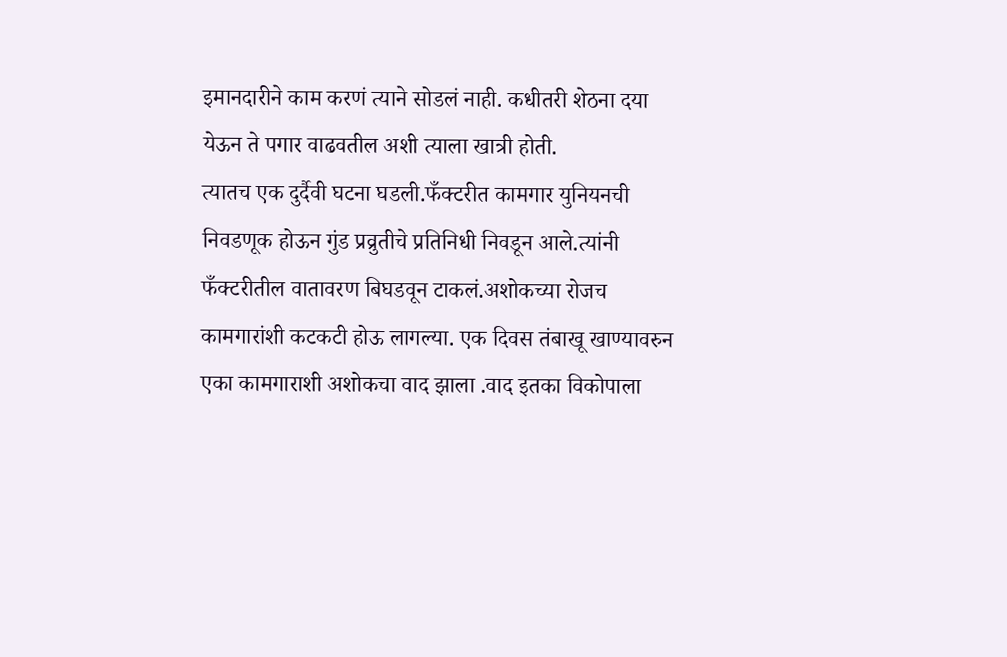इमानदारीने काम करणं त्याने सोडलं नाही. कधीतरी शेठना दया येऊन ते पगार वाढवतील अशी त्याला खात्री होती.
त्यातच एक दुर्दैवी घटना घडली.फँक्टरीत कामगार युनियनची निवडणूक होऊन गुंड प्रव्रुतीचे प्रतिनिधी निवडून आले.त्यांनी फँक्टरीतील वातावरण बिघडवून टाकलं.अशोकच्या रोजच कामगारांशी कटकटी होऊ लागल्या. एक दिवस तंबाखू खाण्यावरुन एका कामगाराशी अशोकचा वाद झाला .वाद इतका विकोपाला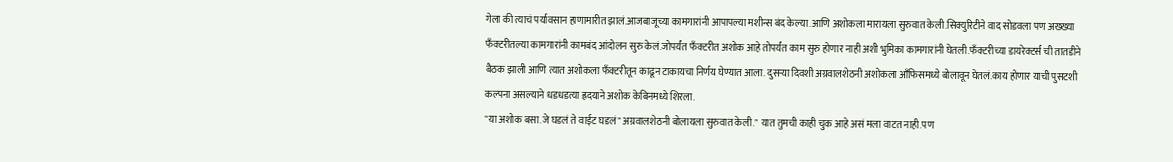गेला की त्याचं पर्यावसान हाणामारीत झालं.आजबाजूच्या कामगारांनी आपापल्या मशीन्स बंद केल्या.आणि अशोकला मारायला सुरुवात केली.सिक्युरिटीने वाद सोडवला पण अख्ख्या फँक्टरीतल्या कामगारांनी कामबंद आंदोलन सुरु केलं.जोपर्यंत फँक्टरीत अशोक आहे तोपर्यंत काम सुरु होणार नाही अशी भुमिका कामगारांनी घेतली.फँक्टरीच्या डायरेक्टर्स ची तातडीने बैठक झाली आणि त्यात अशोकला फँक्टरीतून काढून टाकायचा निर्णय घेण्यात आला. दुसऱ्या दिवशी अग्रवालशेठनी अशोकला आँफिसमध्ये बोलावून घेतलं.काय होणार याची पुसटशी कल्पना असल्याने धडधडत्या ह्रदयाने अशोक केबिनमध्ये शिरला.
"या अशोक बसा.जे घडलं ते वाईट घडलं" अग्रवालशेठनी बोलायला सुरुवात केली." यात तुमची काही चुक आहे असं मला वाटत नाही.पण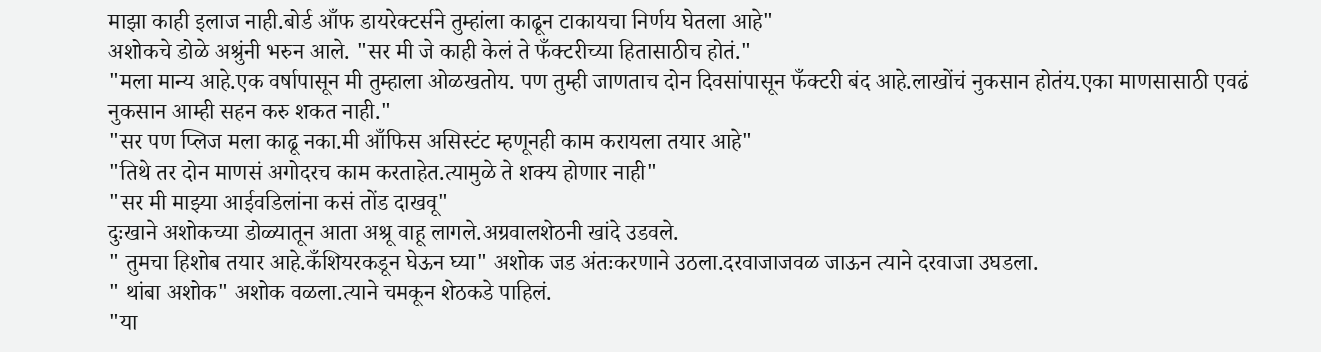माझा काही इलाज नाही.बोर्ड आँफ डायरेक्टर्सने तुम्हांला काढून टाकायचा निर्णय घेतला आहे"
अशोकचे डोळे अश्रुंनी भरुन आले. "सर मी जे काही केलं ते फँक्टरीच्या हितासाठीच होतं."
"मला मान्य आहे.एक वर्षापासून मी तुम्हाला ओळखतोय. पण तुम्ही जाणताच दोन दिवसांपासून फँक्टरी बंद आहे.लाखोंचं नुकसान होतंय.एका माणसासाठी एवढं नुकसान आम्ही सहन करु शकत नाही."
"सर पण प्लिज मला काढू नका.मी आँफिस असिस्टंट म्हणूनही काम करायला तयार आहे"
"तिथे तर दोन माणसं अगोदरच काम करताहेत.त्यामुळे ते शक्य होणार नाही"
"सर मी माझ्या आईवडिलांना कसं तोंड दाखवू"
दुःखाने अशोकच्या डोळ्यातून आता अश्रू वाहू लागले.अग्रवालशेठनी खांदे उडवले.
" तुमचा हिशोब तयार आहे.कँशियरकडून घेऊन घ्या" अशोक जड अंतःकरणाने उठला.दरवाजाजवळ जाऊन त्याने दरवाजा उघडला.
" थांबा अशोक" अशोक वळला.त्याने चमकून शेठकडे पाहिलं.
"या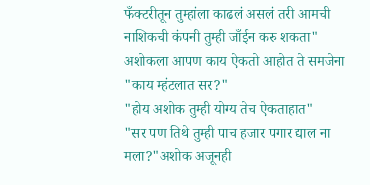फँक्टरीतून तुम्हांला काढलं असलं तरी आमची नाशिकची कंपनी तुम्ही जाँईन करु शकता"
अशोकला आपण काय ऐकतो आहोत ते समजेना
"काय म्हंटलात सर?"
"होय अशोक तुम्ही योग्य तेच ऐकताहात"
"सर पण तिथे तुम्ही पाच हजार पगार द्याल ना मला?"अशोक अजूनही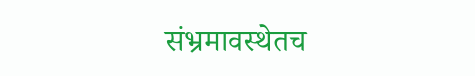संभ्रमावस्थेतच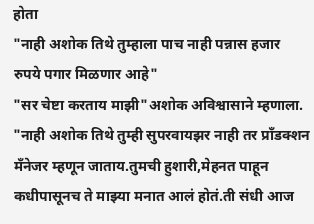होता
"नाही अशोक तिथे तुम्हाला पाच नाही पन्नास हजार रुपये पगार मिळणार आहे"
"सर चेष्टा करताय माझी"अशोक अविश्वासाने म्हणाला.
"नाही अशोक तिथे तुम्ही सुपरवायझर नाही तर प्राँडक्शन मँनेजर म्हणून जाताय.तुमची हुशारी,मेहनत पाहून कधीपासूनच ते माझ्या मनात आलं होतं.ती संधी आज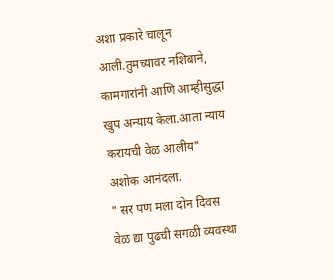अशा प्रकारे चालून आली.तुमच्यावर नशिबाने, कामगारांनी आणि आम्हीसुद्धा खुप अन्याय केला.आता न्याय करायची वेळ आलीय"
अशोक आनंदला.
" सर पण मला दोन दिवस वेळ द्या पुढची सगळी व्यवस्था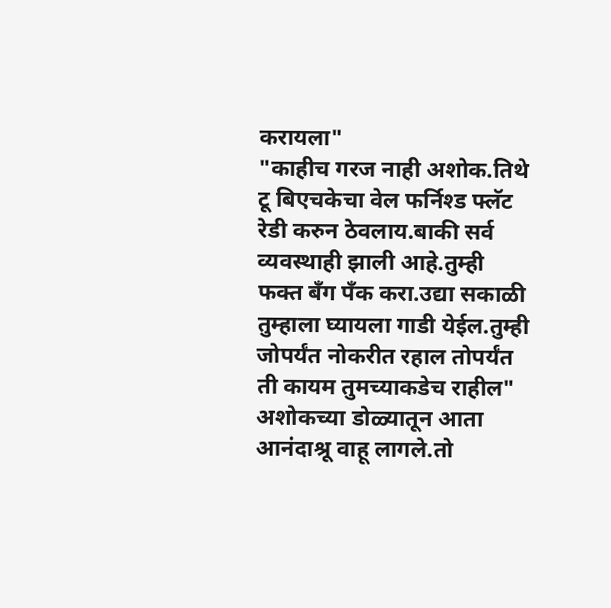करायला"
"काहीच गरज नाही अशोक.तिथे टू बिएचकेचा वेल फर्निश्ड फ्लॅट रेडी करुन ठेवलाय.बाकी सर्व व्यवस्थाही झाली आहे.तुम्ही फक्त बँग पँक करा.उद्या सकाळी तुम्हाला घ्यायला गाडी येईल.तुम्ही जोपर्यंत नोकरीत रहाल तोपर्यंत ती कायम तुमच्याकडेच राहील"
अशोकच्या डोळ्यातून आता आनंदाश्रू वाहू लागले.तो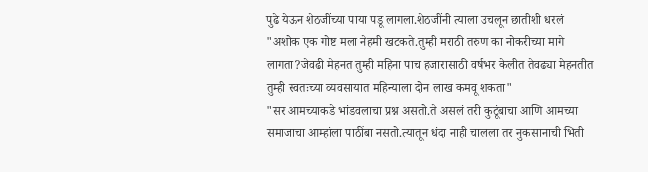पुढे येऊन शेठजींच्या पाया पडू लागला.शेठजींनी त्याला उचलून छातीशी धरलं
"अशोक एक गोष्ट मला नेहमी खटकते.तुम्ही मराठी तरुण का नोकरीच्या मागे लागता?जेवढी मेहनत तुम्ही महिना पाच हजारासाठी वर्षभर केलीत तेवढ्या मेहनतीत तुम्ही स्वतःच्या व्यवसायात महिन्याला दोन लाख कमवू शकता"
"सर आमच्याकडे भांडवलाचा प्रश्न असतो.ते असलं तरी कुटूंबाचा आणि आमच्या समाजाचा आम्हांला पाठींबा नसतो.त्यातून धंदा नाही चालला तर नुकसानाची भिती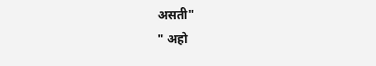असती"
" अहो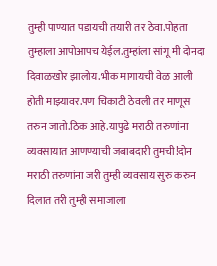तुम्ही पाण्यात पडायची तयारी तर ठेवा.पोहता तुम्हाला आपोआपच येईल.तुम्हांला सांगू मी दोनदा दिवाळखोर झालोय.भीक मागायची वेळ आली होती माझ्यावर.पण चिकाटी ठेवली तर माणूस तरुन जातो.ठिक आहे.यापुढे मराठी तरुणांना व्यवसायात आणण्याची जबाबदारी तुमची!दोन मराठी तरुणांना जरी तुम्ही व्यवसाय सुरु करुन दिलात तरी तुम्ही समाजाला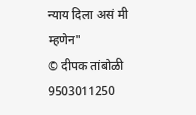न्याय दिला असं मी म्हणेन"
© दीपक तांबोळी
9503011250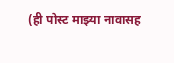(ही पोस्ट माझ्या नावासह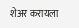शेअर करायला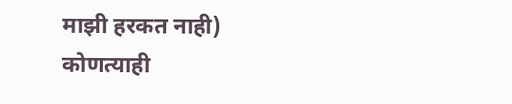माझी हरकत नाही)
कोणत्याही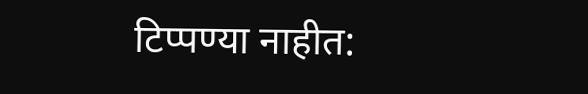टिप्पण्या नाहीत: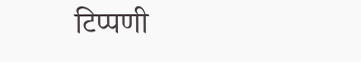टिप्पणी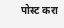पोस्ट करा